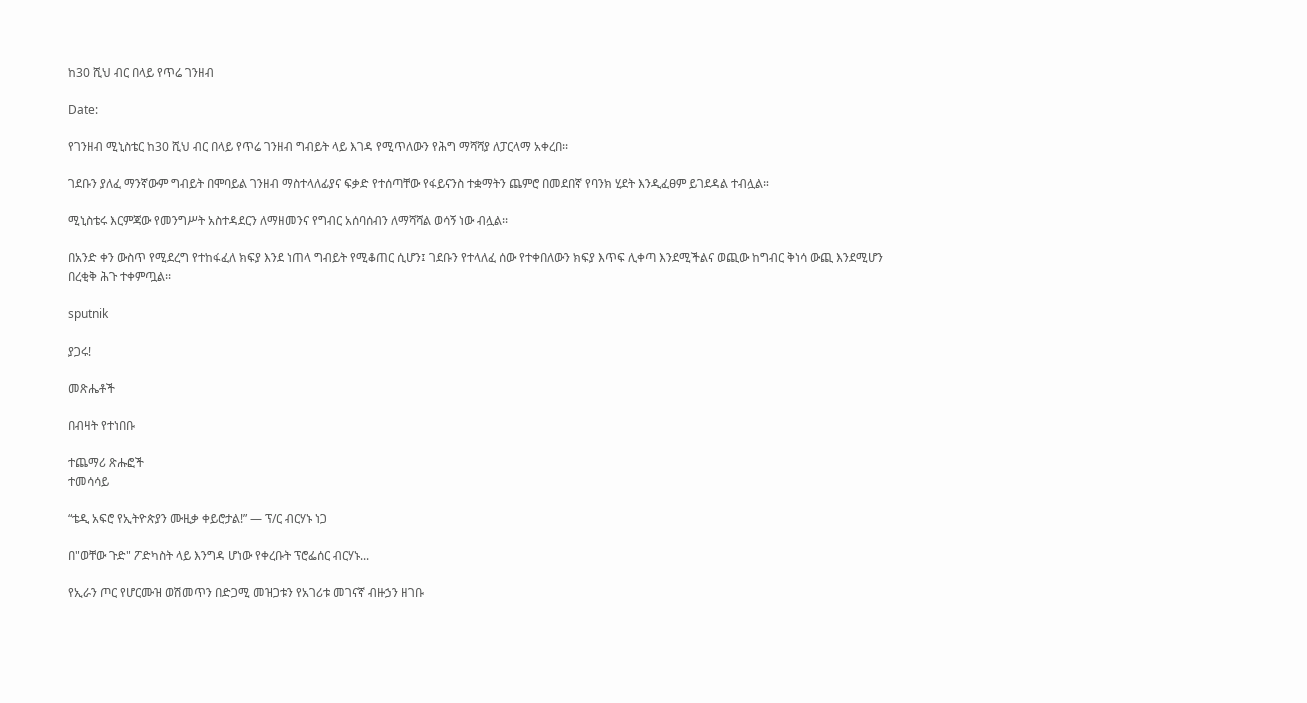ከ30 ሺህ ብር በላይ የጥሬ ገንዘብ

Date:

የገንዘብ ሚኒስቴር ከ30 ሺህ ብር በላይ የጥሬ ገንዘብ ግብይት ላይ እገዳ የሚጥለውን የሕግ ማሻሻያ ለፓርላማ አቀረበ፡፡

ገደቡን ያለፈ ማንኛውም ግብይት በሞባይል ገንዘብ ማስተላለፊያና ፍቃድ የተሰጣቸው የፋይናንስ ተቋማትን ጨምሮ በመደበኛ የባንክ ሂደት እንዲፈፀም ይገደዳል ተብሏል።

ሚኒስቴሩ እርምጃው የመንግሥት አስተዳደርን ለማዘመንና የግብር አሰባሰብን ለማሻሻል ወሳኝ ነው ብሏል፡፡

በአንድ ቀን ውስጥ የሚደረግ የተከፋፈለ ክፍያ እንደ ነጠላ ግብይት የሚቆጠር ሲሆን፤ ገደቡን የተላለፈ ሰው የተቀበለውን ክፍያ እጥፍ ሊቀጣ እንደሚችልና ወጪው ከግብር ቅነሳ ውጪ እንደሚሆን በረቂቅ ሕጉ ተቀምጧል፡፡

sputnik

ያጋሩ!

መጽሔቶች

በብዛት የተነበቡ

ተጨማሪ ጽሑፎች
ተመሳሳይ

“ቴዲ አፍሮ የኢትዮጵያን ሙዚቃ ቀይሮታል!” — ፕ/ር ብርሃኑ ነጋ

በ"ወቸው ጉድ" ፖድካስት ላይ እንግዳ ሆነው የቀረቡት ፕሮፌሰር ብርሃኑ...

የኢራን ጦር የሆርሙዝ ወሽመጥን በድጋሚ መዝጋቱን የአገሪቱ መገናኛ ብዙኃን ዘገቡ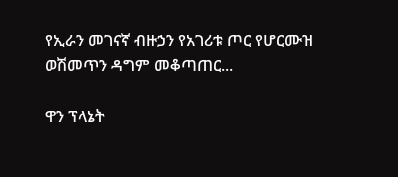የኢራን መገናኛ ብዙኃን የአገሪቱ ጦር የሆርሙዝ ወሽመጥን ዳግም መቆጣጠር...

ዋን ፕላኔት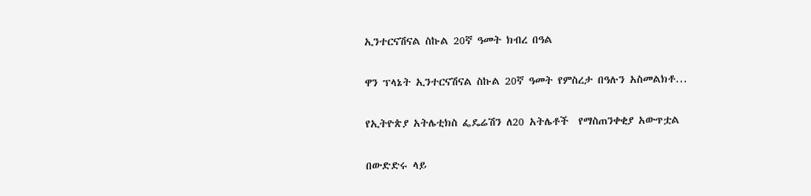ኢንተርናሽናል ስኩል 20ኛ ዓመት ክብረ በዓል

ዋን ፕላኔት ኢንተርናሽናል ስኩል 20ኛ ዓመት የምስረታ በዓሉን አስመልክቶ...

የኢትዮጵያ አትሌቲክስ ፌዴሬሽን ለ20 አትሌቶች  የማስጠንቀቂያ አውጥቷል

በውድድሩ ላይ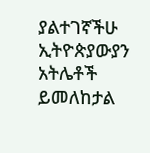ያልተገኛችሁ ኢትዮጵያውያን አትሌቶች ይመለከታል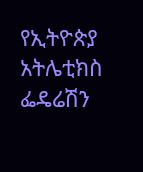የኢትዮጵያ አትሌቲክስ ፌዴሬሽን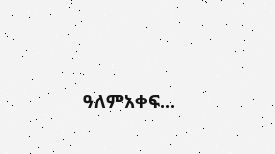ዓለምአቀፍ...